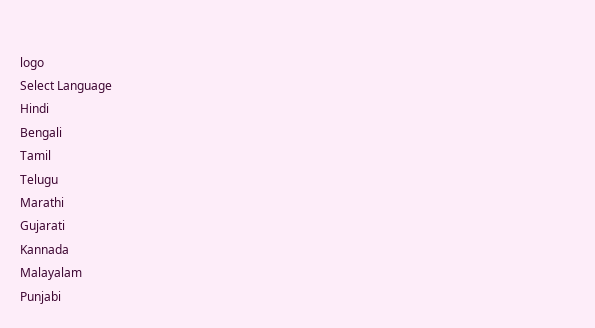logo
Select Language
Hindi
Bengali
Tamil
Telugu
Marathi
Gujarati
Kannada
Malayalam
Punjabi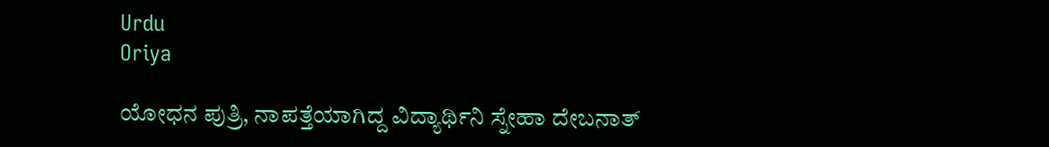Urdu
Oriya

ಯೋಧನ ಪುತ್ರಿ, ನಾಪತ್ತೆಯಾಗಿದ್ದ ವಿದ್ಯಾರ್ಥಿನಿ ಸ್ನೇಹಾ ದೇಬನಾತ್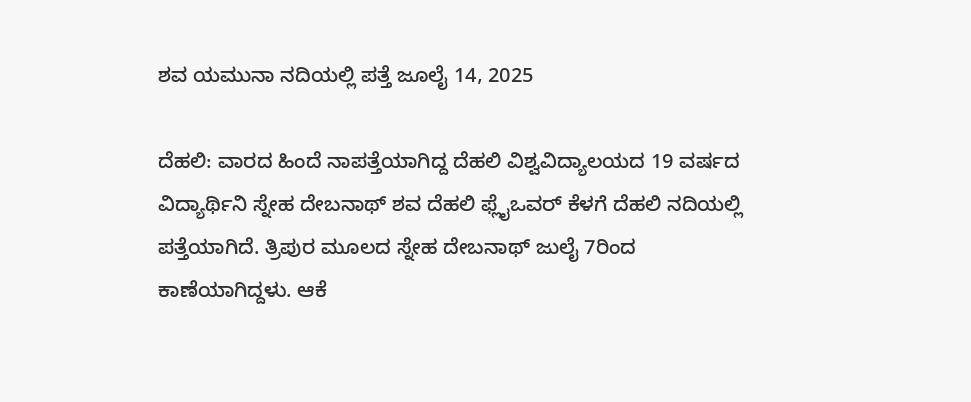ಶವ ಯಮುನಾ ನದಿಯಲ್ಲಿ ಪತ್ತೆ ಜೂಲೈ 14, 2025

ದೆಹಲಿ: ವಾರದ ಹಿಂದೆ ನಾಪತ್ತೆಯಾಗಿದ್ದ ದೆಹಲಿ ವಿಶ್ವವಿದ್ಯಾಲಯದ 19 ವರ್ಷದ ವಿದ್ಯಾರ್ಥಿನಿ ಸ್ನೇಹ ದೇಬನಾಥ್ ಶವ ದೆಹಲಿ ಫ್ಲೈಒವರ್ ಕೆಳಗೆ ದೆಹಲಿ ನದಿಯಲ್ಲಿ ಪತ್ತೆಯಾಗಿದೆ. ತ್ರಿಪುರ ಮೂಲದ ಸ್ನೇಹ ದೇಬನಾಥ್ ಜುಲೈ 7ರಿಂದ ಕಾಣೆಯಾಗಿದ್ದಳು. ಆಕೆ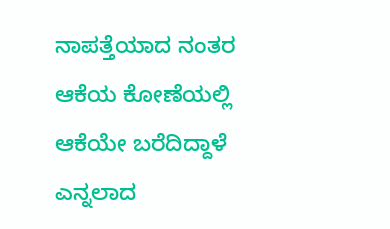ನಾಪತ್ತೆಯಾದ ನಂತರ ಆಕೆಯ ಕೋಣೆಯಲ್ಲಿ ಆಕೆಯೇ ಬರೆದಿದ್ದಾಳೆ ಎನ್ನಲಾದ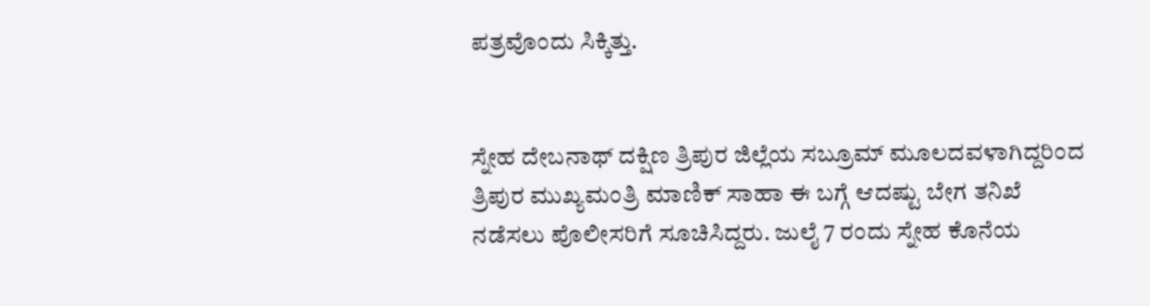ಪತ್ರವೊಂದು ಸಿಕ್ಕಿತ್ತು.


ಸ್ನೇಹ ದೇಬನಾಥ್ ದಕ್ಷಿಣ ತ್ರಿಪುರ ಜಿಲ್ಲೆಯ ಸಬ್ರೂಮ್ ಮೂಲದವಳಾಗಿದ್ದರಿಂದ ತ್ರಿಪುರ ಮುಖ್ಯಮಂತ್ರಿ ಮಾಣಿಕ್ ಸಾಹಾ ಈ ಬಗ್ಗೆ ಆದಷ್ಟು ಬೇಗ ತನಿಖೆ ನಡೆಸಲು ಪೊಲೀಸರಿಗೆ ಸೂಚಿಸಿದ್ದರು. ಜುಲೈ 7 ರಂದು ಸ್ನೇಹ ಕೊನೆಯ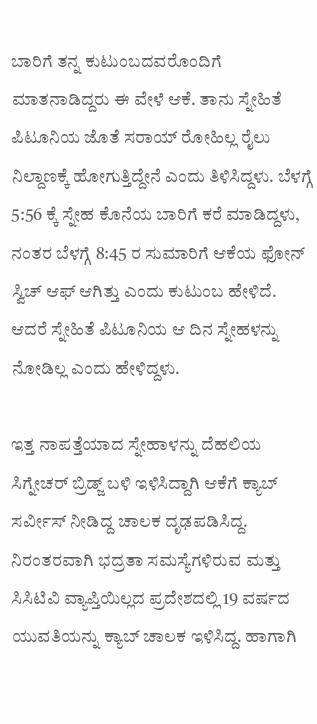ಬಾರಿಗೆ ತನ್ನ ಕುಟುಂಬದವರೊಂದಿಗೆ ಮಾತನಾಡಿದ್ದರು ಈ ವೇಳೆ ಆಕೆ. ತಾನು ಸ್ನೇಹಿತೆ ಪಿಟೂನಿಯ ಜೊತೆ ಸರಾಯ್ ರೋಹಿಲ್ಲ ರೈಲು ನಿಲ್ದಾಣಕ್ಕೆ ಹೋಗುತ್ತಿದ್ದೇನೆ ಎಂದು ತಿಳಿಸಿದ್ದಳು. ಬೆಳಗ್ಗೆ 5:56 ಕ್ಕೆ ಸ್ನೇಹ ಕೊನೆಯ ಬಾರಿಗೆ ಕರೆ ಮಾಡಿದ್ದಳು, ನಂತರ ಬೆಳಗ್ಗೆ 8:45 ರ ಸುಮಾರಿಗೆ ಆಕೆಯ ಫೋನ್ ಸ್ವಿಚ್ ಆಫ್ ಆಗಿತ್ತು ಎಂದು ಕುಟುಂಬ ಹೇಳಿದೆ. ಆದರೆ ಸ್ನೇಹಿತೆ ಪಿಟೂನಿಯ ಆ ದಿನ ಸ್ನೇಹಳನ್ನು ನೋಡಿಲ್ಲ ಎಂದು ಹೇಳಿದ್ದಳು.

ಇತ್ತ ನಾಪತ್ತೆಯಾದ ಸ್ನೇಹಾಳನ್ನು ದೆಹಲಿಯ ಸಿಗ್ನೇಚರ್ ಬ್ರಿಡ್ಜ್ ಬಳಿ ಇಳಿಸಿದ್ದಾಗಿ ಆಕೆಗೆ ಕ್ಯಾಬ್ ಸರ್ವೀಸ್ ನೀಡಿದ್ದ ಚಾಲಕ ದೃಢಪಡಿಸಿದ್ದ. ನಿರಂತರವಾಗಿ ಭದ್ರತಾ ಸಮಸ್ಯೆಗಳಿರುವ ಮತ್ತು ಸಿಸಿಟಿವಿ ವ್ಯಾಪ್ತಿಯಿಲ್ಲದ ಪ್ರದೇಶದಲ್ಲಿ 19 ವರ್ಷದ ಯುವತಿಯನ್ನು ಕ್ಯಾಬ್ ಚಾಲಕ ಇಳಿಸಿದ್ದ. ಹಾಗಾಗಿ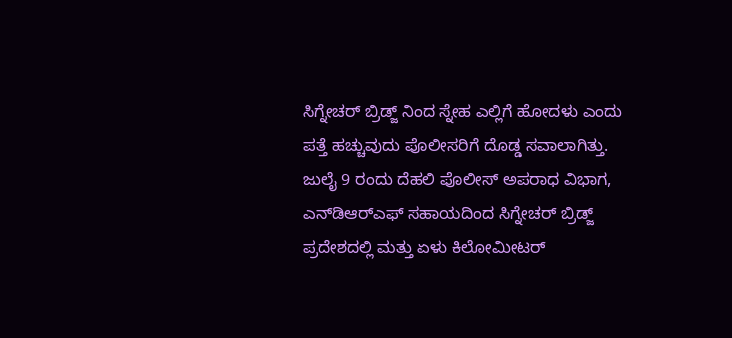ಸಿಗ್ನೇಚರ್ ಬ್ರಿಡ್ಜ್ ನಿಂದ ಸ್ನೇಹ ಎಲ್ಲಿಗೆ ಹೋದಳು ಎಂದು ಪತ್ತೆ ಹಚ್ಚುವುದು ಪೊಲೀಸರಿಗೆ ದೊಡ್ಡ ಸವಾಲಾಗಿತ್ತು. ಜುಲೈ 9 ರಂದು ದೆಹಲಿ ಪೊಲೀಸ್ ಅಪರಾಧ ವಿಭಾಗ, ಎನ್‌ಡಿಆರ್‌ಎಫ್ ಸಹಾಯದಿಂದ ಸಿಗ್ನೇಚರ್ ಬ್ರಿಡ್ಜ್ ಪ್ರದೇಶದಲ್ಲಿ ಮತ್ತು ಏಳು ಕಿಲೋಮೀಟರ್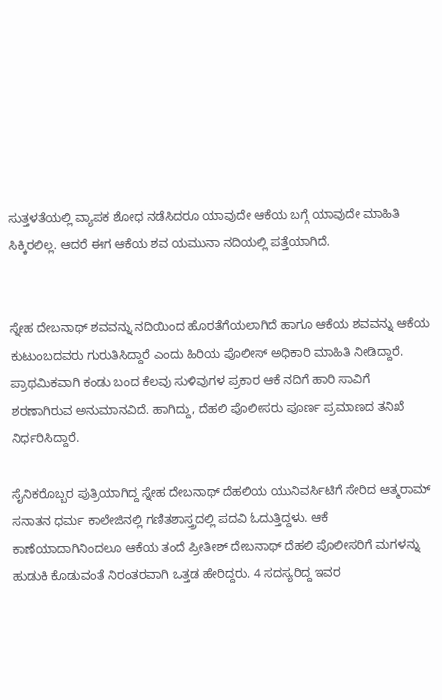ಸುತ್ತಳತೆಯಲ್ಲಿ ವ್ಯಾಪಕ ಶೋಧ ನಡೆಸಿದರೂ ಯಾವುದೇ ಆಕೆಯ ಬಗ್ಗೆ ಯಾವುದೇ ಮಾಹಿತಿ ಸಿಕ್ಕಿರಲಿಲ್ಲ. ಆದರೆ ಈಗ ಆಕೆಯ ಶವ ಯಮುನಾ ನದಿಯಲ್ಲಿ ಪತ್ತೆಯಾಗಿದೆ.


ಸ್ನೇಹ ದೇಬನಾಥ್ ಶವವನ್ನು ನದಿಯಿಂದ ಹೊರತೆಗೆಯಲಾಗಿದೆ ಹಾಗೂ ಆಕೆಯ ಶವವನ್ನು ಆಕೆಯ ಕುಟುಂಬದವರು ಗುರುತಿಸಿದ್ದಾರೆ ಎಂದು ಹಿರಿಯ ಪೊಲೀಸ್ ಅಧಿಕಾರಿ ಮಾಹಿತಿ ನೀಡಿದ್ದಾರೆ. ಪ್ರಾಥಮಿಕವಾಗಿ ಕಂಡು ಬಂದ ಕೆಲವು ಸುಳಿವುಗಳ ಪ್ರಕಾರ ಆಕೆ ನದಿಗೆ ಹಾರಿ ಸಾವಿಗೆ ಶರಣಾಗಿರುವ ಅನುಮಾನವಿದೆ. ಹಾಗಿದ್ದು, ದೆಹಲಿ ಪೊಲೀಸರು ಪೂರ್ಣ ಪ್ರಮಾಣದ ತನಿಖೆ ನಿರ್ಧರಿಸಿದ್ದಾರೆ.

ಸೈನಿಕರೊಬ್ಬರ ಪುತ್ರಿಯಾಗಿದ್ದ ಸ್ನೇಹ ದೇಬನಾಥ್ ದೆಹಲಿಯ ಯುನಿವರ್ಸಿಟಿಗೆ ಸೇರಿದ ಆತ್ಮರಾಮ್ ಸನಾತನ ಧರ್ಮ ಕಾಲೇಜಿನಲ್ಲಿ ಗಣಿತಶಾಸ್ತ್ರದಲ್ಲಿ ಪದವಿ ಓದುತ್ತಿದ್ದಳು. ಆಕೆ ಕಾಣೆಯಾದಾಗಿನಿಂದಲೂ ಆಕೆಯ ತಂದೆ ಪ್ರೀತೀಶ್ ದೇಬನಾಥ್ ದೆಹಲಿ ಪೊಲೀಸರಿಗೆ ಮಗಳನ್ನು ಹುಡುಕಿ ಕೊಡುವಂತೆ ನಿರಂತರವಾಗಿ ಒತ್ತಡ ಹೇರಿದ್ದರು. 4 ಸದಸ್ಯರಿದ್ದ ಇವರ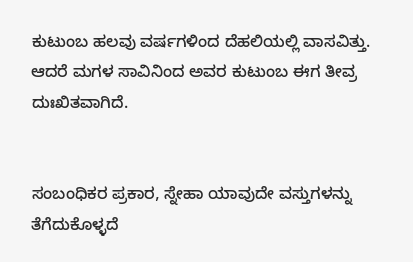ಕುಟುಂಬ ಹಲವು ವರ್ಷಗಳಿಂದ ದೆಹಲಿಯಲ್ಲಿ ವಾಸವಿತ್ತು. ಆದರೆ ಮಗಳ ಸಾವಿನಿಂದ ಅವರ ಕುಟುಂಬ ಈಗ ತೀವ್ರ ದುಃಖಿತವಾಗಿದೆ.


ಸಂಬಂಧಿಕರ ಪ್ರಕಾರ, ಸ್ನೇಹಾ ಯಾವುದೇ ವಸ್ತುಗಳನ್ನು ತೆಗೆದುಕೊಳ್ಳದೆ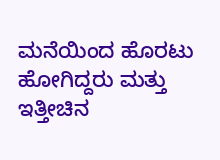ಮನೆಯಿಂದ ಹೊರಟು ಹೋಗಿದ್ದರು ಮತ್ತು ಇತ್ತೀಚಿನ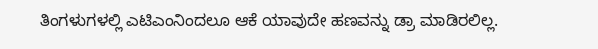ತಿಂಗಳುಗಳಲ್ಲಿ ಎಟಿಎಂನಿಂದಲೂ ಆಕೆ ಯಾವುದೇ ಹಣವನ್ನು ಡ್ರಾ ಮಾಡಿರಲಿಲ್ಲ.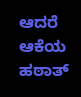ಆದರೆ ಆಕೆಯ ಹಠಾತ್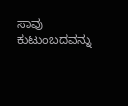ಸಾವು ಕುಟುಂಬದವನ್ನು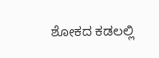ಶೋಕದ ಕಡಲಲ್ಲಿ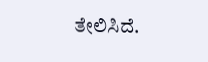ತೇಲಿಸಿದೆ.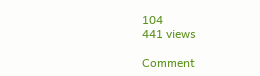104
441 views

Comment